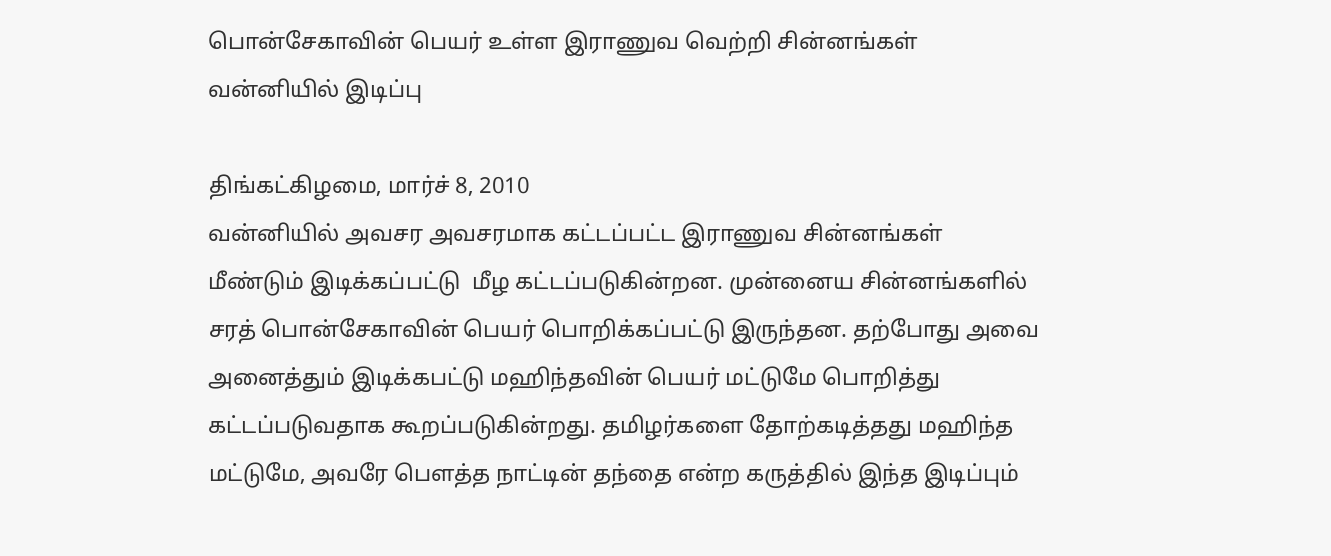பொன்சேகாவின் பெயர் உள்ள இராணுவ வெற்றி சின்னங்கள் வன்னியில் இடிப்பு

திங்கட்கிழமை, மார்ச் 8, 2010
வன்னியில் அவசர அவசரமாக கட்டப்பட்ட இராணுவ சின்னங்கள் மீண்டும் இடிக்கப்பட்டு  மீழ கட்டப்படுகின்றன. முன்னைய சின்னங்களில் சரத் பொன்சேகாவின் பெயர் பொறிக்கப்பட்டு இருந்தன. தற்போது அவை அனைத்தும் இடிக்கபட்டு மஹிந்தவின் பெயர் மட்டுமே பொறித்து கட்டப்படுவதாக கூறப்படுகின்றது. தமிழர்களை தோற்கடித்தது மஹிந்த மட்டுமே, அவரே பெளத்த நாட்டின் தந்தை என்ற கருத்தில் இந்த இடிப்பும்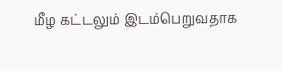மீழ கட்டலும் இடம்பெறுவதாக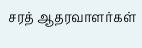சரத் ஆதரவாளர்கள்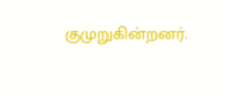குமுறுகின்றனர்.